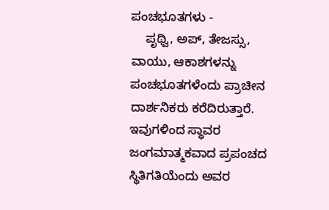ಪಂಚಭೂತಗಳು -
    ಪೃಥ್ವಿ, ಅಪ್, ತೇಜಸ್ಸು, ವಾಯು, ಆಕಾಶಗಳನ್ನು ಪಂಚಭೂತಗಳೆಂದು ಪ್ರಾಚೀನ ದಾರ್ಶನಿಕರು ಕರೆದಿರುತ್ತಾರೆ. ಇವುಗಳಿಂದ ಸ್ಥಾವರ ಜಂಗಮಾತ್ಮಕವಾದ ಪ್ರಪಂಚದ ಸ್ಥಿತಿಗತಿಯೆಂದು ಅವರ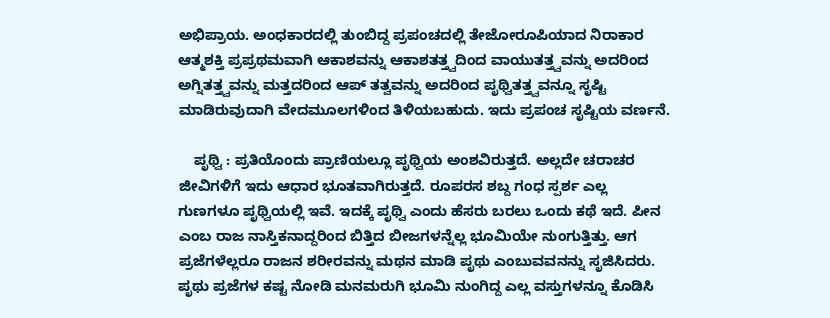ಅಭಿಪ್ರಾಯ. ಅಂಧಕಾರದಲ್ಲಿ ತುಂಬಿದ್ದ ಪ್ರಪಂಚದಲ್ಲಿ ತೇಜೋರೂಪಿಯಾದ ನಿರಾಕಾರ ಆತ್ಮಶಕ್ತಿ ಪ್ರಪ್ರಥಮವಾಗಿ ಆಕಾಶವನ್ನು ಆಕಾಶತತ್ತ್ವದಿಂದ ವಾಯುತತ್ತ್ವವನ್ನು ಅದರಿಂದ ಅಗ್ನಿತತ್ತ್ವವನ್ನು ಮತ್ತದರಿಂದ ಆಪ್ ತತ್ವವನ್ನು ಅದರಿಂದ ಪೃಥ್ವಿತತ್ತ್ವವನ್ನೂ ಸೃಷ್ಟಿ ಮಾಡಿರುವುದಾಗಿ ವೇದಮೂಲಗಳಿಂದ ತಿಳಿಯಬಹುದು. ಇದು ಪ್ರಪಂಚ ಸೃಷ್ಟಿಯ ವರ್ಣನೆ.

    ಪೃಥ್ವಿ : ಪ್ರತಿಯೊಂದು ಪ್ರಾಣಿಯಲ್ಲೂ ಪೃಥ್ವಿಯ ಅಂಶವಿರುತ್ತದೆ. ಅಲ್ಲದೇ ಚರಾಚರ ಜೀವಿಗಳಿಗೆ ಇದು ಆಧಾರ ಭೂತವಾಗಿರುತ್ತದೆ. ರೂಪರಸ ಶಬ್ದ ಗಂಧ ಸ್ಪರ್ಶ ಎಲ್ಲ ಗುಣಗಳೂ ಪೃಥ್ವಿಯಲ್ಲಿ ಇವೆ. ಇದಕ್ಕೆ ಪೃಥ್ವಿ ಎಂದು ಹೆಸರು ಬರಲು ಒಂದು ಕಥೆ ಇದೆ. ಪೀನ ಎಂಬ ರಾಜ ನಾಸ್ತಿಕನಾದ್ದರಿಂದ ಬಿತ್ತಿದ ಬೀಜಗಳನ್ನೆಲ್ಲ ಭೂಮಿಯೇ ನುಂಗುತ್ತಿತ್ತು. ಆಗ ಪ್ರಜೆಗಳೆಲ್ಲರೂ ರಾಜನ ಶರೀರವನ್ನು ಮಥನ ಮಾಡಿ ಪೃಥು ಎಂಬುವವನನ್ನು ಸೃಜಿಸಿದರು. ಪೃಥು ಪ್ರಜೆಗಳ ಕಷ್ಟ ನೋಡಿ ಮನಮರುಗಿ ಭೂಮಿ ನುಂಗಿದ್ದ ಎಲ್ಲ ವಸ್ತುಗಳನ್ನೂ ಕೊಡಿಸಿ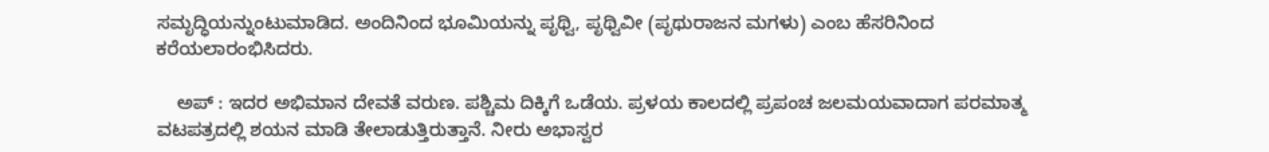ಸಮೃದ್ಧಿಯನ್ನುಂಟುಮಾಡಿದ. ಅಂದಿನಿಂದ ಭೂಮಿಯನ್ನು ಪೃಥ್ವಿ, ಪೃಥ್ವಿವೀ (ಪೃಥುರಾಜನ ಮಗಳು) ಎಂಬ ಹೆಸರಿನಿಂದ ಕರೆಯಲಾರಂಭಿಸಿದರು.

    ಅಪ್ : ಇದರ ಅಭಿಮಾನ ದೇವತೆ ವರುಣ. ಪಶ್ಚಿಮ ದಿಕ್ಕಿಗೆ ಒಡೆಯ. ಪ್ರಳಯ ಕಾಲದಲ್ಲಿ ಪ್ರಪಂಚ ಜಲಮಯವಾದಾಗ ಪರಮಾತ್ಮ ವಟಪತ್ರದಲ್ಲಿ ಶಯನ ಮಾಡಿ ತೇಲಾಡುತ್ತಿರುತ್ತಾನೆ. ನೀರು ಅಭಾಸ್ವರ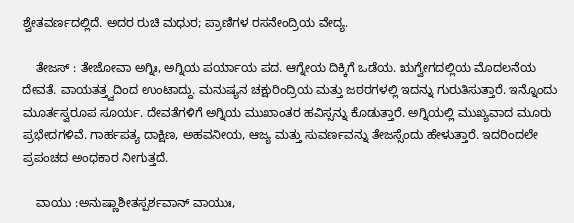ಶ್ವೇತವರ್ಣದಲ್ಲಿದೆ. ಅದರ ರುಚಿ ಮಧುರ; ಪ್ರಾಣಿಗಳ ರಸನೇಂದ್ರಿಯ ವೇದ್ಯ.

    ತೇಜಸ್ : ತೇಜೋವಾ ಅಗ್ನಿಃ, ಅಗ್ನಿಯ ಪರ್ಯಾಯ ಪದ. ಆಗ್ನೇಯ ದಿಕ್ಕಿಗೆ ಒಡೆಯ. ಋಗ್ವೇಗದಲ್ಲಿಯ ಮೊದಲನೆಯ ದೇವತೆ. ವಾಯತತ್ತ್ವದಿಂದ ಉಂಟಾದ್ದು. ಮನುಷ್ಯನ ಚಕ್ಷುರಿಂದ್ರಿಯ ಮತ್ತು ಜಠರಗಳಲ್ಲಿ ಇದನ್ನು ಗುರುತಿಸುತ್ತಾರೆ. ಇನ್ನೊಂದು ಮೂರ್ತಸ್ವರೂಪ ಸೂರ್ಯ. ದೇವತೆಗಳಿಗೆ ಅಗ್ನಿಯ ಮುಖಾಂತರ ಹವಿಸ್ಸನ್ನು ಕೊಡುತ್ತಾರೆ. ಅಗ್ನಿಯಲ್ಲಿ ಮುಖ್ಯವಾದ ಮೂರು ಪ್ರಭೇದಗಳಿವೆ. ಗಾರ್ಹಪತ್ಯ ದಾಕ್ಷಿಣ, ಅಹವನೀಯ, ಆಜ್ಯ ಮತ್ತು ಸುವರ್ಣವನ್ನು ತೇಜಸ್ಸೆಂದು ಹೇಳುತ್ತಾರೆ. ಇದರಿಂದಲೇ ಪ್ರಪಂಚದ ಅಂಧಕಾರ ನೀಗುತ್ತದೆ.

    ವಾಯು :ಅನುಷ್ಣಾಶೀತಸ್ಪರ್ಶವಾನ್ ವಾಯುಃ,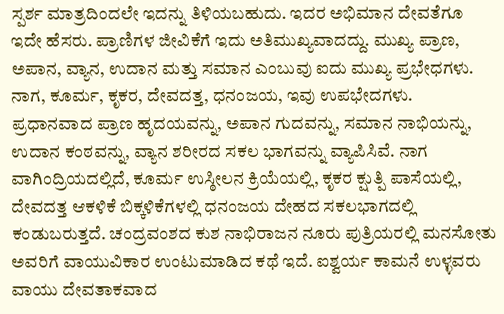ಸ್ಪರ್ಶ ಮಾತ್ರದಿಂದಲೇ ಇದನ್ನು ತಿಳಿಯಬಹುದು. ಇದರ ಅಭಿಮಾನ ದೇವತೆಗೂ ಇದೇ ಹೆಸರು. ಪ್ರಾಣಿಗಳ ಜೀವಿಕೆಗೆ ಇದು ಅತಿಮುಖ್ಯವಾದದ್ದು. ಮುಖ್ಯ ಪ್ರಾಣ, ಅಪಾನ, ವ್ಯಾನ, ಉದಾನ ಮತ್ತು ಸಮಾನ ಎಂಬುವು ಐದು ಮುಖ್ಯ ಪ್ರಭೇಧಗಳು. ನಾಗ, ಕೂರ್ಮ, ಕೃಕರ, ದೇವದತ್ತ, ಧನಂಜಯ, ಇವು ಉಪಭೇದಗಳು. ಪ್ರಧಾನವಾದ ಪ್ರಾಣ ಹೃದಯವನ್ನು, ಅಪಾನ ಗುದವನ್ನು, ಸಮಾನ ನಾಭಿಯನ್ನು, ಉದಾನ ಕಂಠವನ್ನು, ವ್ಯಾನ ಶರೀರದ ಸಕಲ ಭಾಗವನ್ನು ವ್ಯಾಪಿಸಿವೆ. ನಾಗ ವಾಗಿಂದ್ರಿಯದಲ್ಲಿದೆ, ಕೂರ್ಮ ಉಸ್ಠೀಲನ ಕ್ರಿಯೆಯಲ್ಲಿ, ಕೃಕರ ಕ್ಷುತ್ಪಿ ಪಾಸೆಯಲ್ಲಿ, ದೇವದತ್ತ ಆಕಳಿಕೆ ಬಿಕ್ಕಳಿಕೆಗಳಲ್ಲಿ ಧನಂಜಯ ದೇಹದ ಸಕಲಭಾಗದಲ್ಲಿ ಕಂಡುಬರುತ್ತದೆ. ಚಂದ್ರವಂಶದ ಕುಶ ನಾಭಿರಾಜನ ನೂರು ಪುತ್ರಿಯರಲ್ಲಿ ಮನಸೋತು ಅವರಿಗೆ ವಾಯುವಿಕಾರ ಉಂಟುಮಾಡಿದ ಕಥೆ ಇದೆ. ಐಶ್ವರ್ಯ ಕಾಮನೆ ಉಳ್ಳವರು ವಾಯು ದೇವತಾಕವಾದ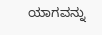ಯಾಗವನ್ನು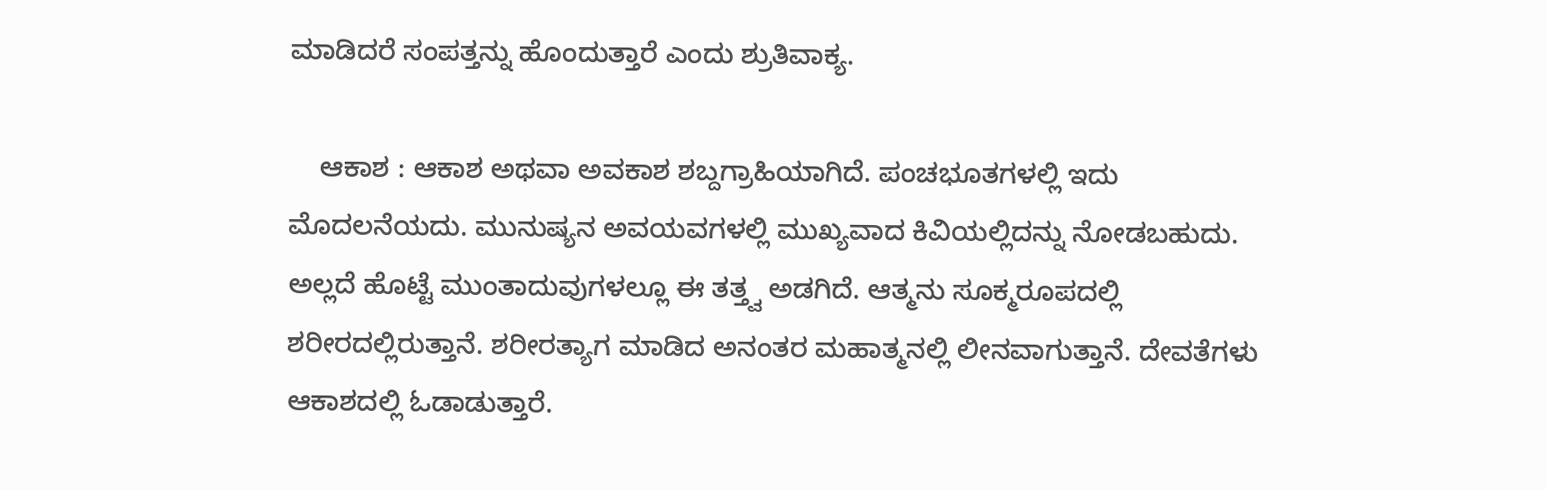ಮಾಡಿದರೆ ಸಂಪತ್ತನ್ನು ಹೊಂದುತ್ತಾರೆ ಎಂದು ಶ್ರುತಿವಾಕ್ಯ.

    ಆಕಾಶ : ಆಕಾಶ ಅಥವಾ ಅವಕಾಶ ಶಬ್ದಗ್ರಾಹಿಯಾಗಿದೆ. ಪಂಚಭೂತಗಳಲ್ಲಿ ಇದು ಮೊದಲನೆಯದು. ಮುನುಷ್ಯನ ಅವಯವಗಳಲ್ಲಿ ಮುಖ್ಯವಾದ ಕಿವಿಯಲ್ಲಿದನ್ನು ನೋಡಬಹುದು. ಅಲ್ಲದೆ ಹೊಟ್ಟೆ ಮುಂತಾದುವುಗಳಲ್ಲೂ ಈ ತತ್ತ್ವ ಅಡಗಿದೆ. ಆತ್ಮನು ಸೂಕ್ಮರೂಪದಲ್ಲಿ ಶರೀರದಲ್ಲಿರುತ್ತಾನೆ. ಶರೀರತ್ಯಾಗ ಮಾಡಿದ ಅನಂತರ ಮಹಾತ್ಮನಲ್ಲಿ ಲೀನವಾಗುತ್ತಾನೆ. ದೇವತೆಗಳು ಆಕಾಶದಲ್ಲಿ ಓಡಾಡುತ್ತಾರೆ.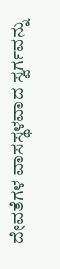ದೇವತೆಗಳ ವಾಸಸ್ಥಳವಾದ ಸ್ವರ್ಗವನ್ನು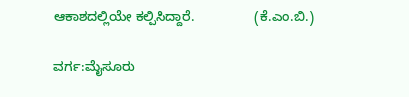ಆಕಾಶದಲ್ಲಿಯೇ ಕಲ್ಪಿಸಿದ್ದಾರೆ.                (ಕೆ.ಎಂ.ಬಿ.)

ವರ್ಗ:ಮೈಸೂರು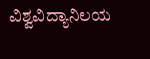ವಿಶ್ವವಿದ್ಯಾನಿಲಯ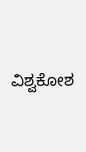ವಿಶ್ವಕೋಶ